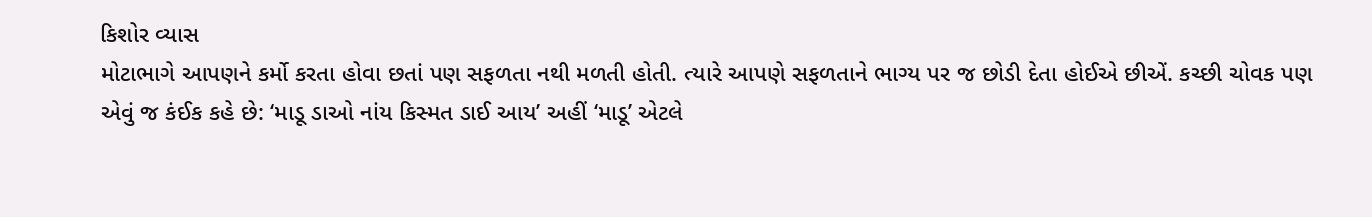કિશોર વ્યાસ
મોટાભાગે આપણને કર્મો કરતા હોવા છતાં પણ સફળતા નથી મળતી હોતી. ત્યારે આપણે સફળતાને ભાગ્ય પર જ છોડી દેતા હોઈએ છીએં. કચ્છી ચોવક પણ એવું જ કંઈક કહે છે: ‘માડૂ ડાઓ નાંય કિસ્મત ડાઈ આય’ અહીં ‘માડૂ’ એટલે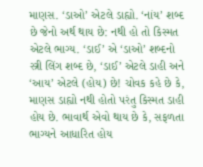માણસ. ‘ડાઓ’ એટલે ડાહ્યો. ‘નાંય’ શબ્દ છે જેનો અર્થ થાય છે: નથી હો તો કિસ્મત એટલે ભાગ્ય. ‘ડાઈ’ એ ‘ડાઓ’ શબ્દનો સ્ત્રી લિંગ શબ્દ છે, ‘ડાઈ’ એટલે ડાહી અને ‘આય’ એટલે (હોય) છે! ચોવક કહે છે કે, માણસ ડાહ્યો નથી હોતો પરંતુ કિસ્મત ડાહી હોય છે. ભાવાર્થ એવો થાય છે કે, સફળતા ભાગ્યને આધારિત હોય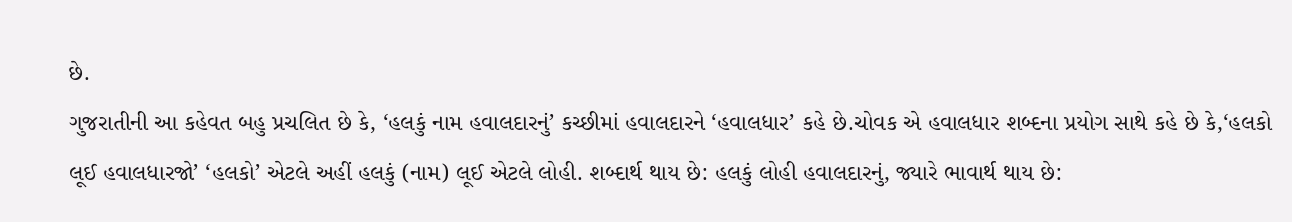છે.
ગુજરાતીની આ કહેવત બહુ પ્રચલિત છે કે, ‘હલકું નામ હવાલદારનું’ કચ્છીમાં હવાલદારને ‘હવાલધાર’ કહે છે.ચોવક એ હવાલધાર શબ્દના પ્રયોગ સાથે કહે છે કે,‘હલકો લૂઈ હવાલધારજો’ ‘હલકો’ એટલે અહીં હલકું (નામ) લૂઈ એટલે લોહી. શબ્દાર્થ થાય છે: હલકું લોહી હવાલદારનું, જ્યારે ભાવાર્થ થાય છે: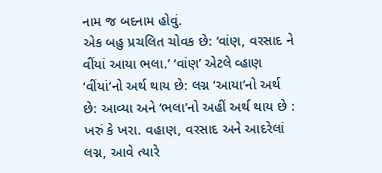નામ જ બદનામ હોવું.
એક બહુ પ્રચલિત ચોવક છે: ‘વાંણ, વરસાદ ને વીંયાં આયા ભલા.’ ‘વાંણ’ એટલે વ્હાણ ‘વીંયાં’નો અર્થ થાય છે: લગ્ન ‘આયા’નો અર્થ છે: આવ્યા અને ‘ભલા’નો અહીં અર્થ થાય છે : ખરું કે ખરા. વહાણ, વરસાદ અને આદરેલાં લગ્ન, આવે ત્યારે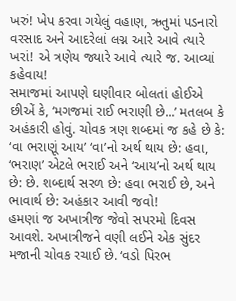ખરું! ખેપ કરવા ગયેલું વહાણ, ઋતુમાં પડનારો વરસાદ અને આદરેલાં લગ્ન આરે આવે ત્યારે ખરાં! એ ત્રણેય જ્યારે આવે ત્યારે જ. આવ્યાં કહેવાય!
સમાજમાં આપણે ઘણીવાર બોલતાં હોઈએ છીએં કે, ‘મગજમાં રાઈ ભરાણી છે...’ મતલબ કે અહંકારી હોવું. ચોવક ત્રણ શબ્દમાં જ કહે છે કે: ‘વા ભરાણૂં આય’ ‘વા’નો અર્થ થાય છે: હવા, ‘ભરાણ’ એટલે ભરાઈ અને ‘આય’નો અર્થ થાય છે: છે. શબ્દાર્થ સરળ છે: હવા ભરાઈ છે, અને ભાવાર્થ છે: અહંકાર આવી જવો!
હમણાં જ અખાત્રીજ જેવો સપરમો દિવસ આવશે. અખાત્રીજને વણી લઈને એક સુંદર મજાની ચોવક રચાઈ છે. ‘વડો પિરભ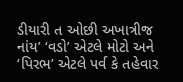ડીયારી ત ઓછી અખાત્રીજ નાંય’ ‘વડો’ એટલે મોટો અને ‘પિરભ’ એટલે પર્વ કે તહેવાર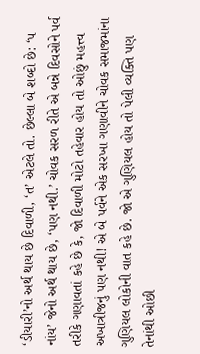‘ડીયારી’નો અર્થ થાય છે દિવાળી, ‘ત’ એટલે તો. છેલ્લા બે શબ્દો છે: ‘પ નાંય’ જેનો અર્થ થાય છે, ‘પણ નથી.’ ચોવક સરળ રીતે એ બન્ને દિવસોને પર્વ તરીકે ગણાવતાં કહે છે કે, જો દિવાળી મોટો તહેવાર હોય તો ઓછું મહત્ત્વ અખાત્રીજનું પણ નથી! એ બે પર્વને એક સરખા ગણાવીને ચોવક સમાજમાંના ગુણિયલ લોકોની વાત કહે છે. જો એ ગુણિયલ હોય તો પેલી વ્યક્તિ પણ તેનાંથી ઓછી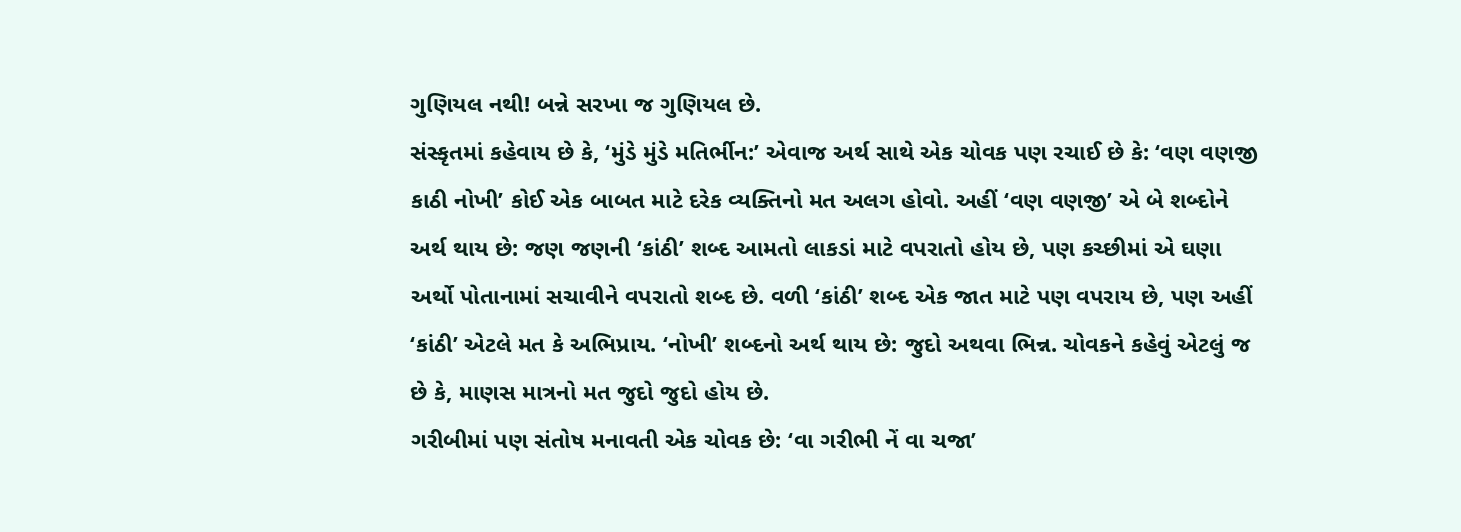ગુણિયલ નથી! બન્ને સરખા જ ગુણિયલ છે.
સંસ્કૃતમાં કહેવાય છે કે, ‘મુંડે મુંડે મતિર્ભીન:’ એવાજ અર્થ સાથે એક ચોવક પણ રચાઈ છે કે: ‘વણ વણજી કાઠી નોખી’ કોઈ એક બાબત માટે દરેક વ્યક્તિનો મત અલગ હોવો. અહીં ‘વણ વણજી’ એ બે શબ્દોને અર્થ થાય છે: જણ જણની ‘કાંઠી’ શબ્દ આમતો લાકડાં માટે વપરાતો હોય છે, પણ કચ્છીમાં એ ઘણા અર્થો પોતાનામાં સચાવીને વપરાતો શબ્દ છે. વળી ‘કાંઠી’ શબ્દ એક જાત માટે પણ વપરાય છે, પણ અહીં ‘કાંઠી’ એટલે મત કે અભિપ્રાય. ‘નોખી’ શબ્દનો અર્થ થાય છે: જુદો અથવા ભિન્ન. ચોવકને કહેવું એટલું જ છે કે, માણસ માત્રનો મત જુદો જુદો હોય છે.
ગરીબીમાં પણ સંતોષ મનાવતી એક ચોવક છે: ‘વા ગરીભી નેં વા ચજા’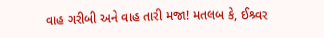વાહ ગરીબી અને વાહ તારી મજા! મતલબ કે, ઈશ્ર્વર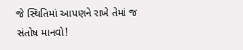જે સ્થિતિમાં આપણને રાખે તેમાં જ સંતોષ માનવો!